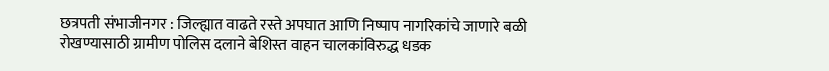छत्रपती संभाजीनगर : जिल्ह्यात वाढते रस्ते अपघात आणि निष्पाप नागरिकांचे जाणारे बळी रोखण्यासाठी ग्रामीण पोलिस दलाने बेशिस्त वाहन चालकांविरुद्ध धडक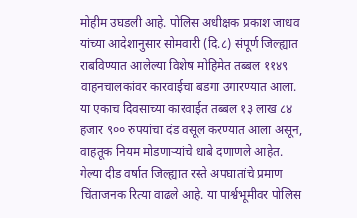मोहीम उघडली आहे. पोलिस अधीक्षक प्रकाश जाधव यांच्या आदेशानुसार सोमवारी (दि.८) संपूर्ण जिल्ह्यात राबविण्यात आलेल्या विशेष मोहिमेत तब्बल ११४९ वाहनचालकांवर कारवाईचा बडगा उगारण्यात आला. या एकाच दिवसाच्या कारवाईत तब्बल १३ लाख ८४ हजार ९०० रुपयांचा दंड वसूल करण्यात आला असून, वाहतूक नियम मोडणाऱ्यांचे धाबे दणाणले आहेत.
गेल्या दीड वर्षात जिल्ह्यात रस्ते अपघातांचे प्रमाण चिंताजनक रित्या वाढले आहे. या पार्श्वभूमीवर पोलिस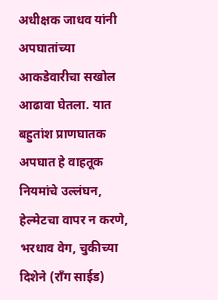अधीक्षक जाधव यांनी अपघातांच्या आकडेवारीचा सखोल आढावा घेतला. यात बहुतांश प्राणघातक अपघात हे वाहतूक नियमांचे उल्लंघन, हेल्मेटचा वापर न करणे, भरधाव वेग, चुकीच्या दिशेने (राँग साईड)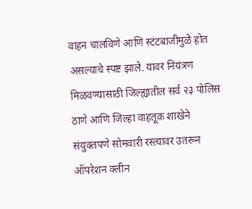वाहन चालविणे आणि स्टंटबाजीमुळे होत असल्याचे स्पष्ट झाले. यावर नियंत्रण मिळवण्यासाठी जिल्ह्यातील सर्व २३ पोलिस ठाणे आणि जिल्हा वाहतूक शाखेने संयुक्तपणे सोमवारी रस्त्यावर उतरून ऑपरेशन क्लीन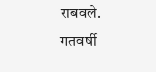राबवले.
गतवर्षी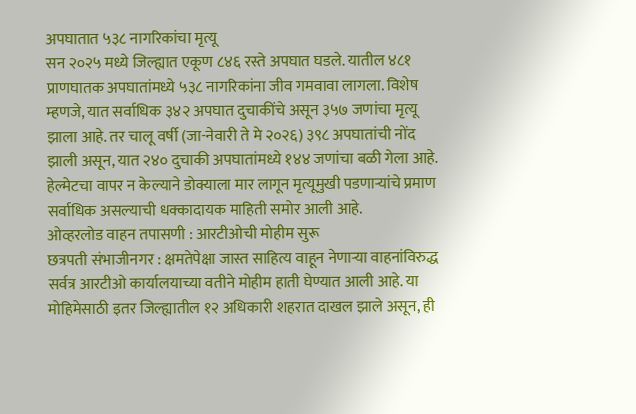अपघातात ५३८ नागरिकांचा मृत्यू
सन २०२५ मध्ये जिल्ह्यात एकूण ८४६ रस्ते अपघात घडले. यातील ४८१ प्राणघातक अपघातांमध्ये ५३८ नागरिकांना जीव गमवावा लागला. विशेष म्हणजे, यात सर्वाधिक ३४२ अपघात दुचाकींचे असून ३५७ जणांचा मृत्यू झाला आहे. तर चालू वर्षी (जा-नेवारी ते मे २०२६) ३९८ अपघातांची नोंद झाली असून, यात २४० दुचाकी अपघातांमध्ये १४४ जणांचा बळी गेला आहे. हेल्मेटचा वापर न केल्याने डोक्याला मार लागून मृत्यूमुखी पडणाऱ्यांचे प्रमाण सर्वाधिक असल्याची धक्कादायक माहिती समोर आली आहे.
ओव्हरलोड वाहन तपासणी : आरटीओची मोहीम सुरू
छत्रपती संभाजीनगर : क्षमतेपेक्षा जास्त साहित्य वाहून नेणाऱ्या वाहनांविरुद्ध सर्वत्र आरटीओ कार्यालयाच्या वतीने मोहीम हाती घेण्यात आली आहे. या मोहिमेसाठी इतर जिल्ह्यातील १२ अधिकारी शहरात दाखल झाले असून, ही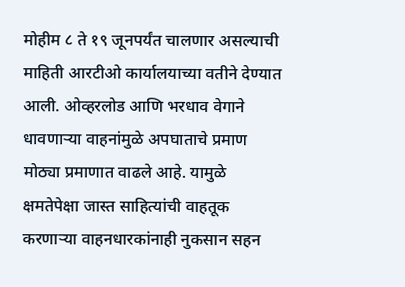मोहीम ८ ते १९ जूनपर्यंत चालणार असल्याची माहिती आरटीओ कार्यालयाच्या वतीने देण्यात आली. ओव्हरलोड आणि भरधाव वेगाने धावणाऱ्या वाहनांमुळे अपघाताचे प्रमाण मोठ्या प्रमाणात वाढले आहे. यामुळे क्षमतेपेक्षा जास्त साहित्यांची वाहतूक करणाऱ्या वाहनधारकांनाही नुकसान सहन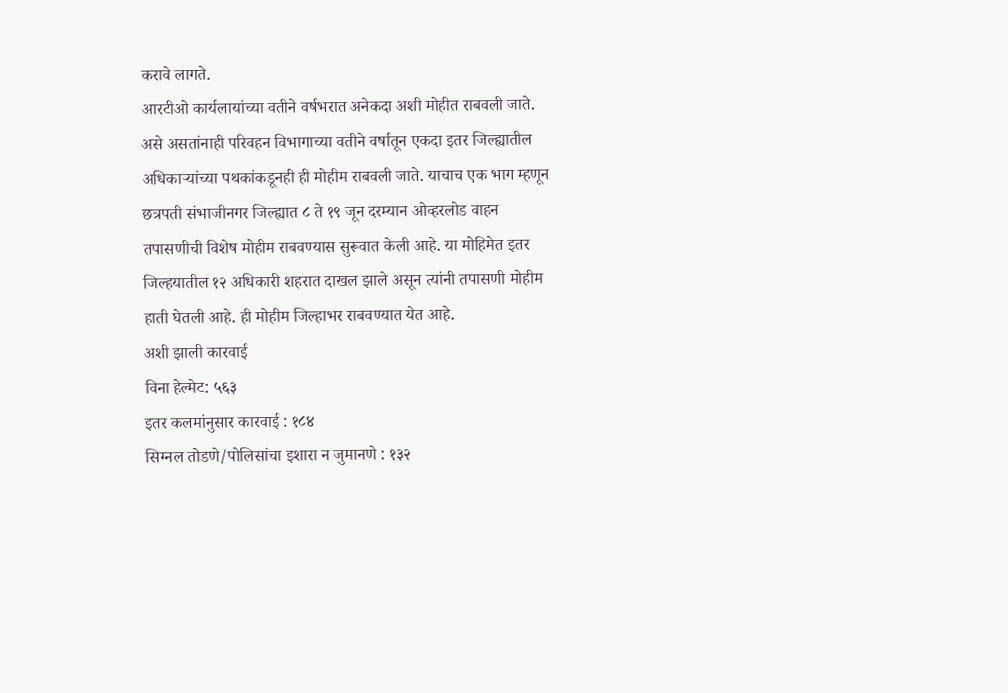करावे लागते.
आरटीओ कार्यलायांच्या वतीने वर्षभरात अनेकदा अशी मोहीत राबवली जाते. असे असतांनाही परिवहन विभागाच्या वतीने वर्षातून एकदा इतर जिल्ह्यातील अधिकाऱ्यांच्या पथकांकडूनही ही मोहीम राबवली जाते. याचाच एक भाग म्हणून छत्रपती संभाजीनगर जिल्ह्यात ८ ते १९ जून दरम्यान ओव्हरलोड वाहन तपासणीची विशेष मोहीम राबवण्यास सुरूवात केली आहे. या मोहिमेत इतर जिल्हयातील १२ अधिकारी शहरात दाखल झाले असून त्यांनी तपासणी मोहीम हाती घेतली आहे. ही मोहीम जिल्हाभर राबवण्यात येत आहे.
अशी झाली कारवाई
विना हेल्मेट: ५६३
इतर कलमांनुसार कारवाई : १८४
सिग्नल तोडणे/पोलिसांचा इशारा न जुमानणे : १३२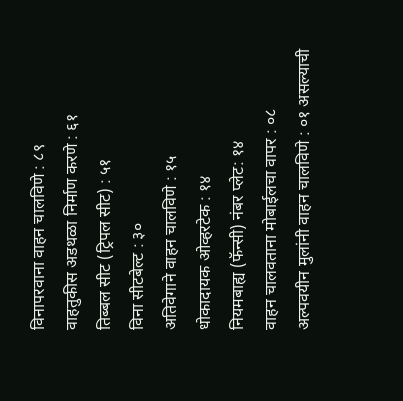विनापरवाना वाहन चालविणे : ८९
वाहतुकीस अडथळा निर्माण करणे : ६१
तिब्बल सीट (ट्रिपल सीट) : ५१
विना सीटबेल्ट : ३०
अतिवेगाने वाहन चालविणे : १५
धोकादायक ओव्हरटेक : १४
नियमबाह्य (फॅन्सी) नंबर प्लेट: १४
वाहन चालवताना मोबाईलचा वापर : ०८
अल्पवयीन मुलांनी वाहन चालविणे : ०१ असल्याची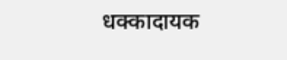धक्कादायक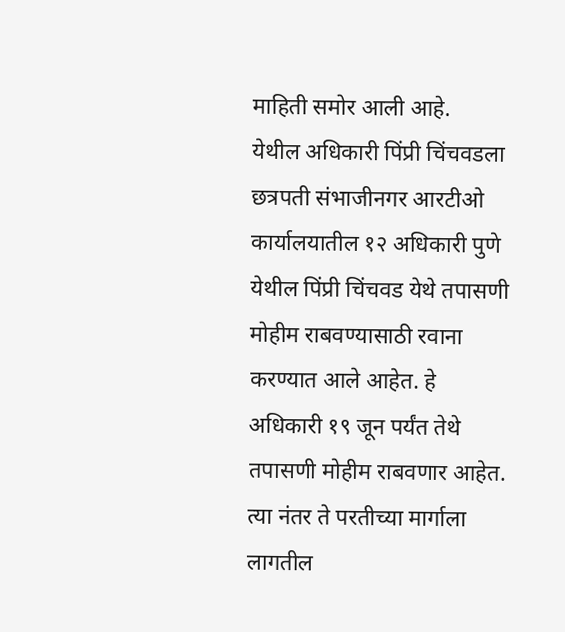माहिती समोर आली आहे.
येथील अधिकारी पिंप्री चिंचवडला
छत्रपती संभाजीनगर आरटीओ कार्यालयातील १२ अधिकारी पुणे येथील पिंप्री चिंचवड येथे तपासणी मोहीम राबवण्यासाठी रवाना करण्यात आले आहेत. हे अधिकारी १९ जून पर्यंत तेथे तपासणी मोहीम राबवणार आहेत. त्या नंतर ते परतीच्या मार्गाला लागतील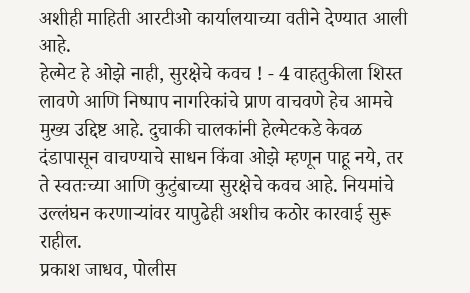अशीही माहिती आरटीओ कार्यालयाच्या वतीने देण्यात आली आहे.
हेल्मेट हे ओझे नाही, सुरक्षेचे कवच ! - 4 वाहतुकीला शिस्त लावणे आणि निष्पाप नागरिकांचे प्राण वाचवणे हेच आमचे मुख्य उद्दिष्ट आहे. दुचाकी चालकांनी हेल्मेटकडे केवळ दंडापासून वाचण्याचे साधन किंवा ओझे म्हणून पाहू नये, तर ते स्वतःच्या आणि कुटुंबाच्या सुरक्षेचे कवच आहे. नियमांचे उल्लंघन करणाऱ्यांवर यापुढेही अशीच कठोर कारवाई सुरू राहील.
प्रकाश जाधव, पोलीस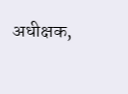अधीक्षक,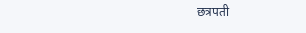छत्रपती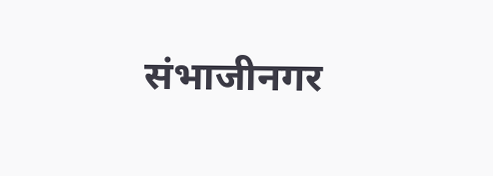संभाजीनगर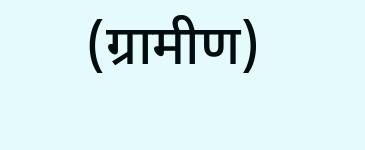(ग्रामीण)